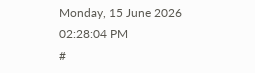Monday, 15 June 2026 02:28:04 PM
#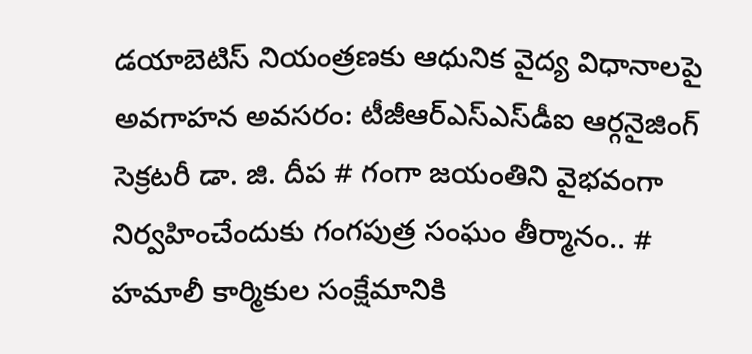డయాబెటిస్ నియంత్రణకు ఆధునిక వైద్య విధానాలపై అవగాహన అవసరం: టీజీఆర్‌ఎస్‌ఎస్‌డీఐ ఆర్గనైజింగ్ సెక్రటరీ డా. జి. దీప # గంగా జయంతిని వైభవంగా నిర్వహించేందుకు గంగపుత్ర సంఘం తీర్మానం.. # హమాలీ కార్మికుల సంక్షేమానికి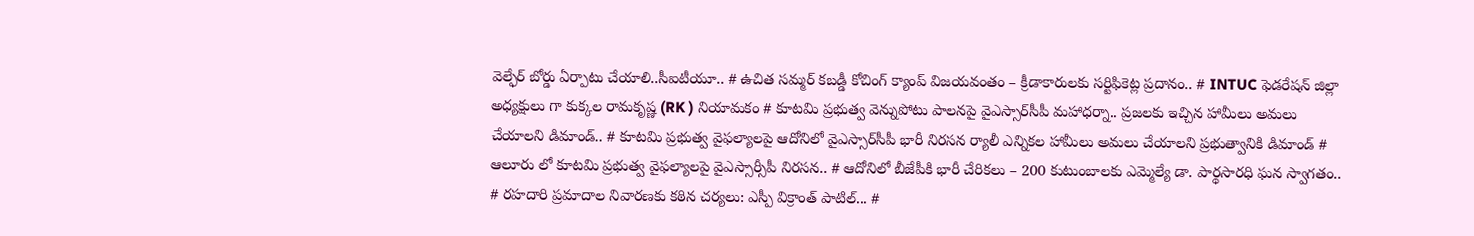వెల్ఫేర్ బోర్డు ఏర్పాటు చేయాలి..సీఐటీయూ.. # ఉచిత సమ్మర్ కబడ్డీ కోచింగ్ క్యాంప్ విజయవంతం – క్రీడాకారులకు సర్టిఫికెట్ల ప్రదానం.. # INTUC ఫెడరేషన్ జిల్లా అధ్యక్షులు గా కుక్కల రామకృష్ణ (RK ) నియామకం # కూటమి ప్రభుత్వ వెన్నుపోటు పాలనపై వైఎస్సార్‌సీపీ మహాధర్నా.. ప్రజలకు ఇచ్చిన హామీలు అమలు చేయాలని డిమాండ్.. # కూటమి ప్రభుత్వ వైఫల్యాలపై ఆదోనిలో వైఎస్సార్‌సీపీ భారీ నిరసన ర్యాలీ ఎన్నికల హామీలు అమలు చేయాలని ప్రభుత్వానికి డిమాండ్ # ఆలూరు లో కూటమి ప్రభుత్వ వైఫల్యాలపై వైఎస్సార్సీపీ నిరసన.. # ఆదోనిలో బీజేపీకి భారీ చేరికలు – 200 కుటుంబాలకు ఎమ్మెల్యే డా. పార్థసారధి ఘన స్వాగతం.. # రహదారి ప్రమాదాల నివారణకు కఠిన చర్యలు: ఎస్పీ విక్రాంత్ పాటిల్... #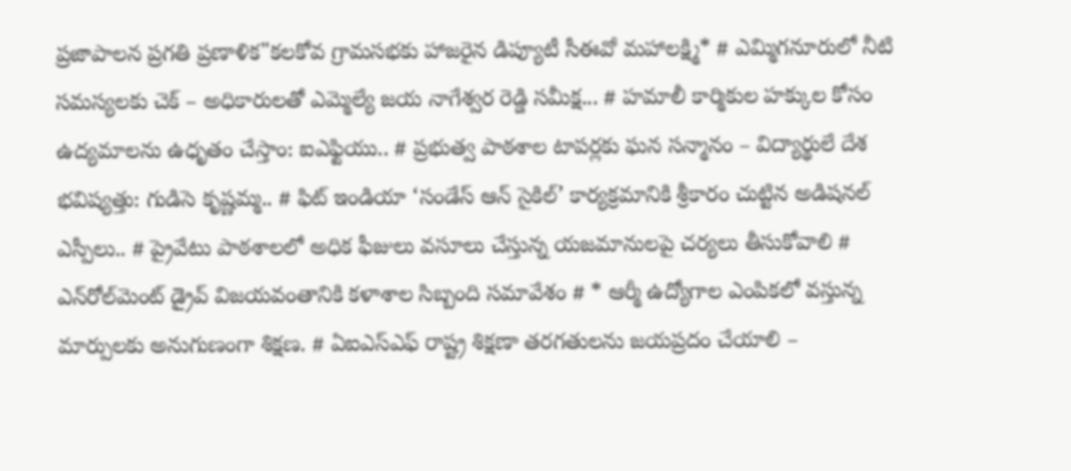ప్రజాపాలన ప్రగతి ప్రణాళిక"కలకోవ గ్రామసభకు హాజరైన డిప్యూటీ సీఈవో మహాలక్ష్మి* # ఎమ్మిగనూరులో నీటి సమస్యలకు చెక్ – అధికారులతో ఎమ్మెల్యే జయ నాగేశ్వర రెడ్డి సమీక్ష... # హమాలీ కార్మికుల హక్కుల కోసం ఉద్యమాలను ఉధృతం చేస్తాం: ఐఎఫ్టియు.. # ప్రభుత్వ పాఠశాల టాపర్లకు ఘన సన్మానం – విద్యార్థులే దేశ భవిష్యత్తు: గుడిసె కృష్ణమ్మ.. # ఫిట్ ఇండియా ‘సండేస్ ఆన్ సైకిల్’ కార్యక్రమానికి శ్రీకారం చుట్టిన అడిషనల్ ఎస్పీలు.. # ప్రైవేటు పాఠశాలలో అధిక ఫీజులు వసూలు చేస్తున్న యజమానులపై చర్యలు తీసుకోవాలి # ఎన్‌రోల్‌మెంట్ డ్రైవ్ విజయవంతానికి కళాశాల సిబ్బంది సమావేశం # * ఆర్మీ ఉద్యోగాల ఎంపికలో వస్తున్న మార్పులకు అనుగుణంగా శిక్షణ. # ఏఐఎస్ఎఫ్ రాష్ట్ర శిక్షణా తరగతులను జయప్రదం చేయాలి –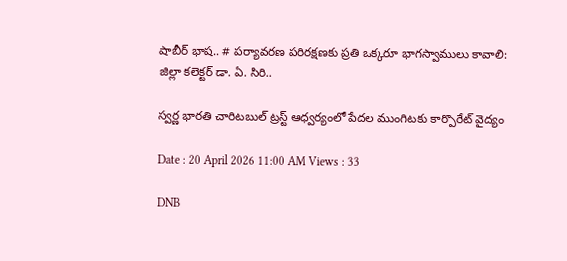షాబీర్ భాష.. # పర్యావరణ పరిరక్షణకు ప్రతి ఒక్కరూ భాగస్వాములు కావాలి: జిల్లా కలెక్టర్ డా. ఏ. సిరి..

స్వర్ణ భారతి చారిటబుల్ ట్రస్ట్ ఆధ్వర్యంలో పేదల ముంగిటకు కార్పొరేట్ వైద్యం

Date : 20 April 2026 11:00 AM Views : 33

DNB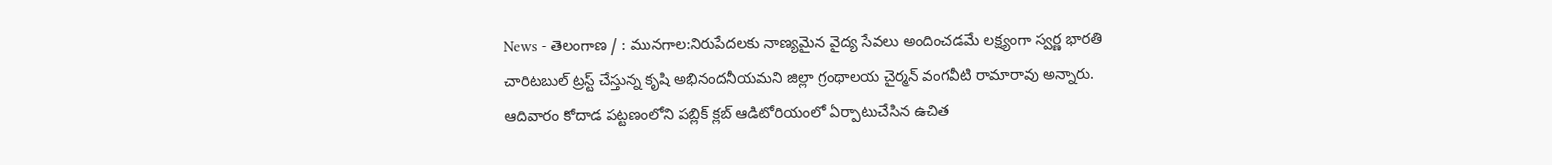News - తెలంగాణ / : మునగాల:నిరుపేదలకు నాణ్యమైన వైద్య సేవలు అందించడమే లక్ష్యంగా స్వర్ణ భారతి చారిటబుల్ ట్రస్ట్ చేస్తున్న కృషి అభినందనీయమని జిల్లా గ్రంథాలయ చైర్మన్ వంగవీటి రామారావు అన్నారు. ఆదివారం కోదాడ పట్టణంలోని పబ్లిక్ క్లబ్ ఆడిటోరియంలో ఏర్పాటుచేసిన ఉచిత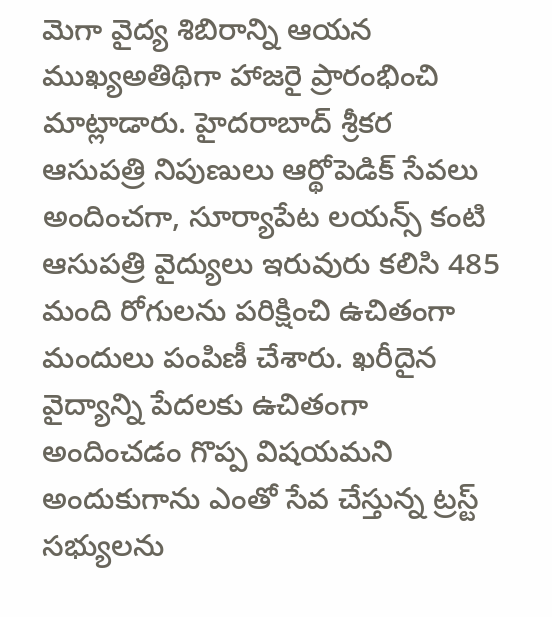మెగా వైద్య శిబిరాన్ని ఆయన ముఖ్యఅతిథిగా హాజరై ప్రారంభించి మాట్లాడారు. హైదరాబాద్ శ్రీకర ఆసుపత్రి నిపుణులు ఆర్థోపెడిక్ సేవలు అందించగా, సూర్యాపేట లయన్స్ కంటి ఆసుపత్రి వైద్యులు ఇరువురు కలిసి 485 మంది రోగులను పరిక్షించి ఉచితంగా మందులు పంపిణీ చేశారు. ఖరీదైన వైద్యాన్ని పేదలకు ఉచితంగా అందించడం గొప్ప విషయమని అందుకుగాను ఎంతో సేవ చేస్తున్న ట్రస్ట్ సభ్యులను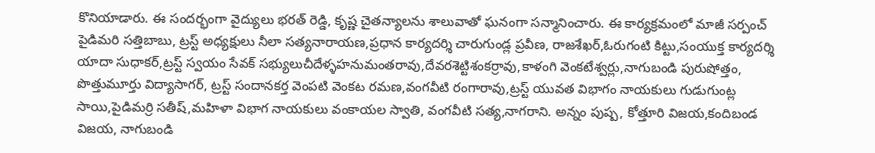కొనియాడారు. ఈ సందర్భంగా వైద్యులు భరత్ రెడ్డి, కృష్ణ చైతన్యాలను శాలువాతో ఘనంగా సన్మానించారు. ఈ కార్యక్రమంలో మాజీ సర్పంచ్ పైడిమరి సత్తిబాబు, ట్రస్ట్ అధ్యక్షులు నీలా సత్యనారాయణ,ప్రధాన కార్యదర్శి చారుగుండ్ల ప్రవీణ, రాజశేఖర్,ఓరుగంటి కిట్టు,సంయుక్త కార్యదర్శి యాదా సుధాకర్,ట్రస్ట్ స్వయం సేవక్ సభ్యులుచీదేళ్ళహనుమంతరావు,దేవరశెట్టిశంకర్రావు,కాళంగి వెంకటేశ్వర్లు,నాగుబండి పురుషోత్తం, పొత్తుమూర్తు విద్యాసాగర్, ట్రస్ట్ సందానకర్త వెంపటి వెంకట రమణ,వంగవీటి రంగారావు,ట్రస్ట్ యువత విభాగం నాయకులు గుడుగుంట్ల సాయి,పైడిమర్రి సతీష్,మహిళా విభాగ నాయకులు వంకాయల స్వాతి, వంగవీటి సత్య,నాగరాని. అన్నం పుష్ప, కోత్తూరి విజయ,కందిబండ విజయ, నాగుబండి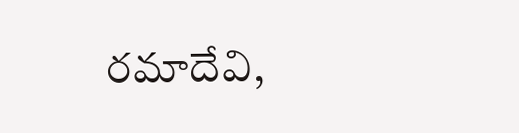రమాదేవి,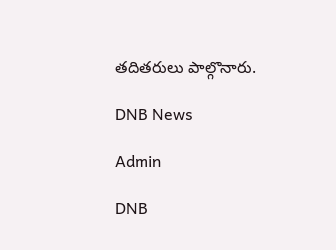తదితరులు పాల్గొనారు.

DNB News

Admin

DNB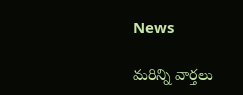News

మరిన్ని వార్తలు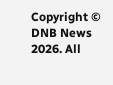Copyright © DNB News 2026. All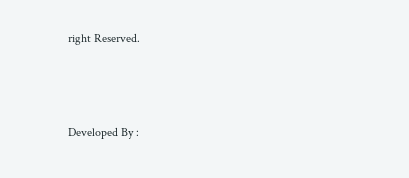right Reserved.



Developed By :